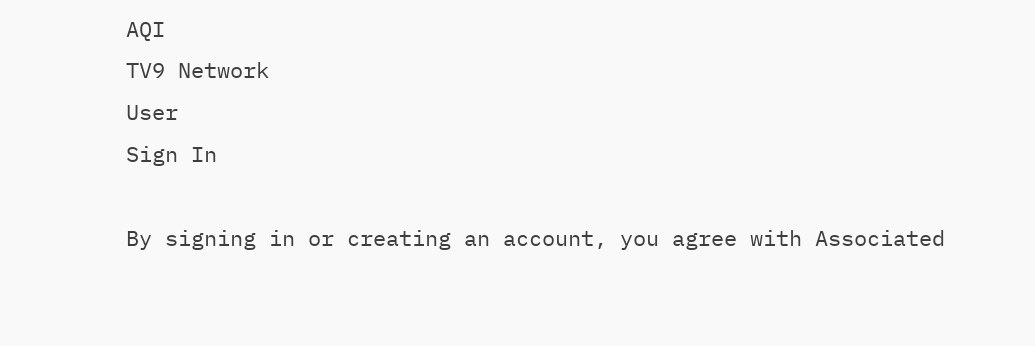AQI
TV9 Network
User
Sign In

By signing in or creating an account, you agree with Associated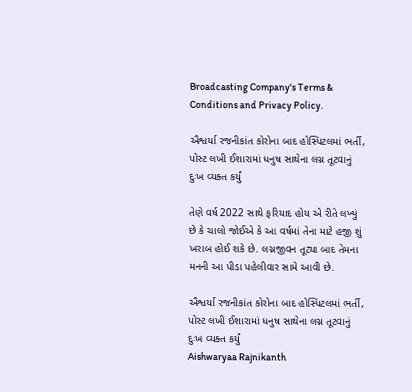Broadcasting Company's Terms & Conditions and Privacy Policy.

ઐશ્વર્યા રજનીકાંત કોરોના બાદ હોસ્પિટલમાં ભર્તી, પોસ્ટ લખી ઈશારામાં ધનુષ સાથેના લગ્ન તૂટવાનું દુઃખ વ્યક્ત કર્યું

તેણે વર્ષ 2022 સાથે ફરિયાદ હોય એ રીતે લખ્યું છે કે ચાલો જોઈએ કે આ વર્ષમાં તેના માટે હજી શું ખરાબ હોઈ શકે છે. લગ્નજીવન તૂટ્યા બાદ તેમના મનની આ પીડા પહેલીવાર સામે આવી છે.

ઐશ્વર્યા રજનીકાંત કોરોના બાદ હોસ્પિટલમાં ભર્તી, પોસ્ટ લખી ઈશારામાં ધનુષ સાથેના લગ્ન તૂટવાનું દુઃખ વ્યક્ત કર્યું
Aishwaryaa Rajnikanth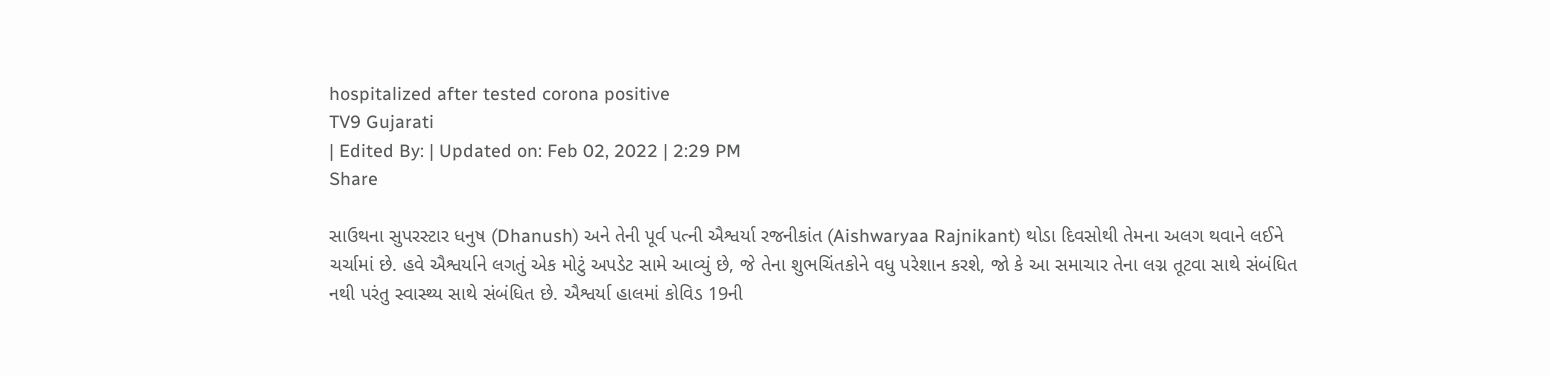hospitalized after tested corona positive
TV9 Gujarati
| Edited By: | Updated on: Feb 02, 2022 | 2:29 PM
Share

સાઉથના સુપરસ્ટાર ધનુષ (Dhanush) અને તેની પૂર્વ પત્ની ઐશ્વર્યા રજનીકાંત (Aishwaryaa Rajnikant) થોડા દિવસોથી તેમના અલગ થવાને લઈને ચર્ચામાં છે. હવે ઐશ્વર્યાને લગતું એક મોટું અપડેટ સામે આવ્યું છે, જે તેના શુભચિંતકોને વધુ પરેશાન કરશે, જો કે આ સમાચાર તેના લગ્ન તૂટવા સાથે સંબંધિત નથી પરંતુ સ્વાસ્થ્ય સાથે સંબંધિત છે. ઐશ્વર્યા હાલમાં કોવિડ 19ની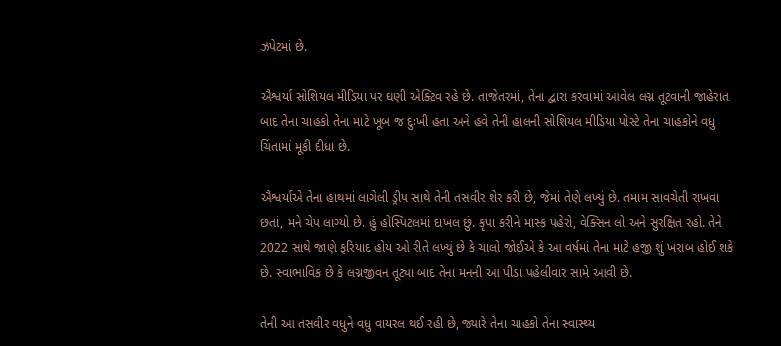ઝપેટમાં છે.

ઐશ્વર્યા સોશિયલ મીડિયા પર ઘણી એક્ટિવ રહે છે. તાજેતરમાં, તેના દ્વારા કરવામાં આવેલ લગ્ન તૂટવાની જાહેરાત બાદ તેના ચાહકો તેના માટે ખૂબ જ દુઃખી હતા અને હવે તેની હાલની સોશિયલ મીડિયા પોસ્ટે તેના ચાહકોને વધુ ચિંતામાં મૂકી દીધા છે.

ઐશ્વર્યાએ તેના હાથમાં લાગેલી ડ્રીપ સાથે તેની તસવીર શેર કરી છે, જેમાં તેણે લખ્યું છે. તમામ સાવચેતી રાખવા છતાં, મને ચેપ લાગ્યો છે. હું હોસ્પિટલમાં દાખલ છું. કૃપા કરીને માસ્ક પહેરો, વેક્સિન લો અને સુરક્ષિત રહો. તેને 2022 સાથે જાણે ફરિયાદ હોય ઓ રીતે લખ્યું છે કે ચાલો જોઈએ કે આ વર્ષમાં તેના માટે હજી શું ખરાબ હોઈ શકે છે. સ્વાભાવિક છે કે લગ્નજીવન તૂટ્યા બાદ તેના મનની આ પીડા પહેલીવાર સામે આવી છે.

તેની આ તસવીર વધુને વધુ વાયરલ થઈ રહી છે, જ્યારે તેના ચાહકો તેના સ્વાસ્થ્ય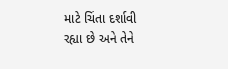માટે ચિંતા દર્શાવી રહ્યા છે અને તેને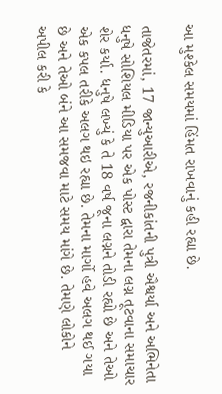આ મુશ્કેલ સમયમાં હિંમત રાખવાનું કહી રહ્યા છે.

તાજેતરમાં, 17 જાન્યુઆરીએ, રજનીકાંતની પુત્રી ઐશ્વર્યા અને અભિનેતા ધનુષે સોશિયલ મીડિયા પર એક પોસ્ટ દ્વારા તેમના લગ્ન તૂટવાના સમાચાર શેર કર્યા. ધનુષે લખ્યું કે તે 18 વર્ષ જૂના લગ્નને તોડી રહ્યો છે અને તેઓ એક કપલ તરીકે અલગ થઇ રહ્યા છે. તેમના માર્ગો હવે અલગ થઈ ગયા છે અને તેઓ બંને આ સમજવા માટે સમય માંગે છે. તેમણે લોકોને અપીલ કરી કે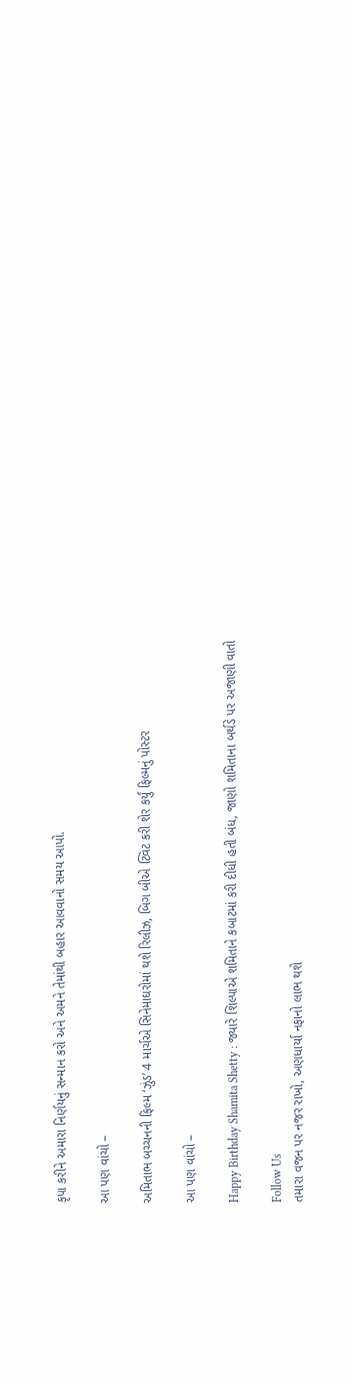કૃપા કરીને અમારા નિર્ણયનું સન્માન કરો અને અમને તેમાંથી બહાર આવવાનો સમય આપો.

આ પણ વાંચો –

અમિતાભ બચ્ચનની ફિલ્મ ‘ઝુંડ’ 4 માર્ચએ સિનેમાઘરોમાં થશે રિલીઝ, બિગ બીએ ટ્વિટ કરી શેર કર્યું ફિલ્મનું પોસ્ટર

આ પણ વાંચો –

Happy Birthday Shamita Shetty : જ્યારે શિલ્પાએ શમિતાને કબાટમાં કરી દીધી હતી બંધ, જાણો શમિતાના બર્થડે પર અજાણી વાતો

Follow Us
તમારા વજન પર નજર રાખો, અણધાર્યા નફાનો લાભ થશે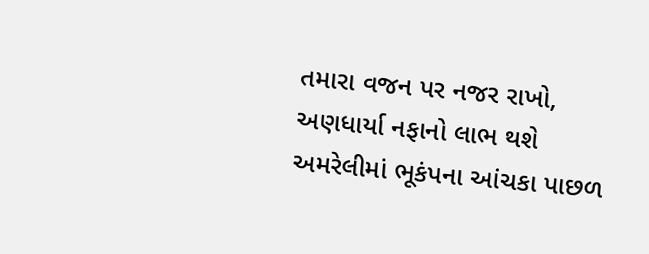તમારા વજન પર નજર રાખો, અણધાર્યા નફાનો લાભ થશે
અમરેલીમાં ભૂકંપના આંચકા પાછળ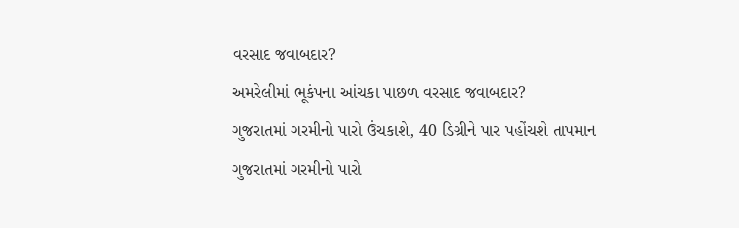વરસાદ જવાબદાર?
અમરેલીમાં ભૂકંપના આંચકા પાછળ વરસાદ જવાબદાર?
ગુજરાતમાં ગરમીનો પારો ઉંચકાશે, 40 ડિગ્રીને પાર પહોંચશે તાપમાન
ગુજરાતમાં ગરમીનો પારો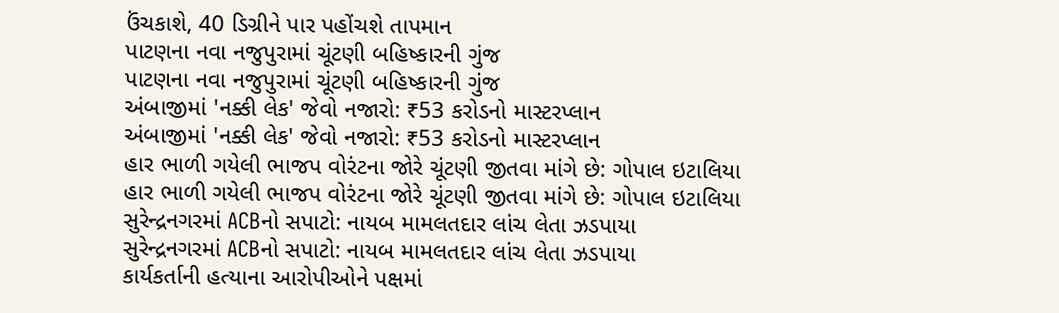ઉંચકાશે, 40 ડિગ્રીને પાર પહોંચશે તાપમાન
પાટણના નવા નજુપુરામાં ચૂંટણી બહિષ્કારની ગુંજ
પાટણના નવા નજુપુરામાં ચૂંટણી બહિષ્કારની ગુંજ
અંબાજીમાં 'નક્કી લેક' જેવો નજારો: ₹53 કરોડનો માસ્ટરપ્લાન
અંબાજીમાં 'નક્કી લેક' જેવો નજારો: ₹53 કરોડનો માસ્ટરપ્લાન
હાર ભાળી ગયેલી ભાજપ વોરંટના જોરે ચૂંટણી જીતવા માંગે છે: ગોપાલ ઇટાલિયા
હાર ભાળી ગયેલી ભાજપ વોરંટના જોરે ચૂંટણી જીતવા માંગે છે: ગોપાલ ઇટાલિયા
સુરેન્દ્રનગરમાં ACBનો સપાટો: નાયબ મામલતદાર લાંચ લેતા ઝડપાયા
સુરેન્દ્રનગરમાં ACBનો સપાટો: નાયબ મામલતદાર લાંચ લેતા ઝડપાયા
કાર્યકર્તાની હત્યાના આરોપીઓને પક્ષમાં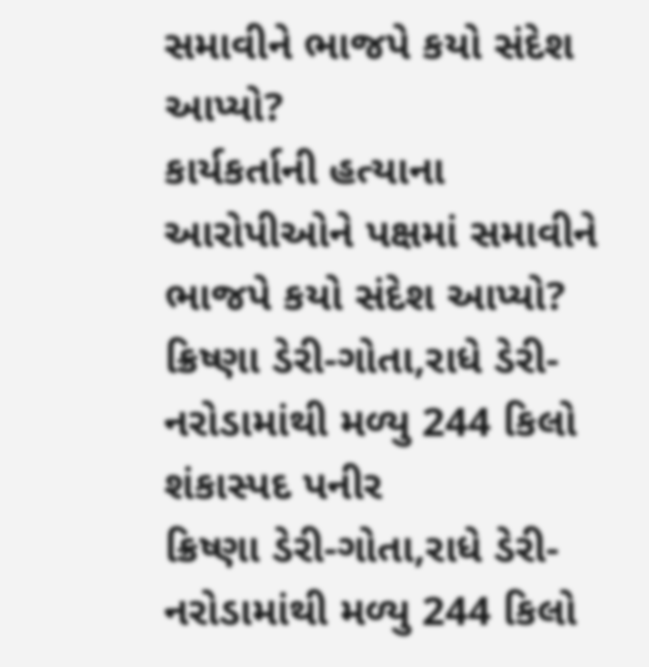સમાવીને ભાજપે કયો સંદેશ આપ્યો?
કાર્યકર્તાની હત્યાના આરોપીઓને પક્ષમાં સમાવીને ભાજપે કયો સંદેશ આપ્યો?
ક્રિષ્ણા ડેરી-ગોતા,રાધે ડેરી-નરોડામાંથી મળ્યુ 244 કિલો શંકાસ્પદ પનીર
ક્રિષ્ણા ડેરી-ગોતા,રાધે ડેરી-નરોડામાંથી મળ્યુ 244 કિલો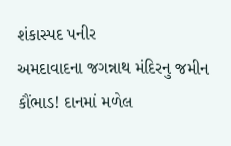શંકાસ્પદ પનીર
અમદાવાદના જગન્નાથ મંદિરનુ જમીન કૌંભાડ! દાનમાં મળેલ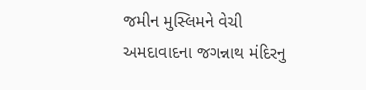જમીન મુસ્લિમને વેચી
અમદાવાદના જગન્નાથ મંદિરનુ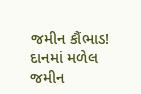જમીન કૌંભાડ! દાનમાં મળેલ જમીન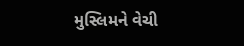મુસ્લિમને વેચી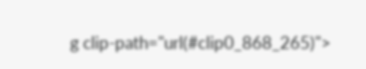g clip-path="url(#clip0_868_265)">